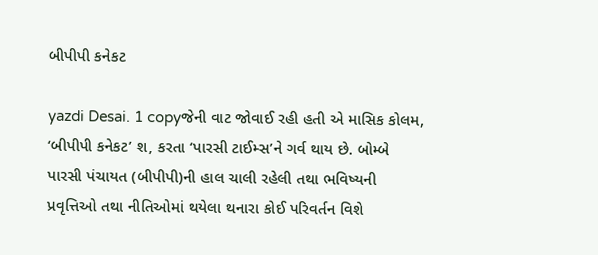બીપીપી કનેકટ

yazdi Desai. 1 copyજેની વાટ જોવાઈ રહી હતી એ માસિક કોલમ, ‘બીપીપી કનેકટ’ શ‚ કરતા ‘પારસી ટાઈમ્સ’ને ગર્વ થાય છે. બોમ્બે પારસી પંચાયત (બીપીપી)ની હાલ ચાલી રહેલી તથા ભવિષ્યની પ્રવૃત્તિઓ તથા નીતિઓમાં થયેલા થનારા કોઈ પરિવર્તન વિશે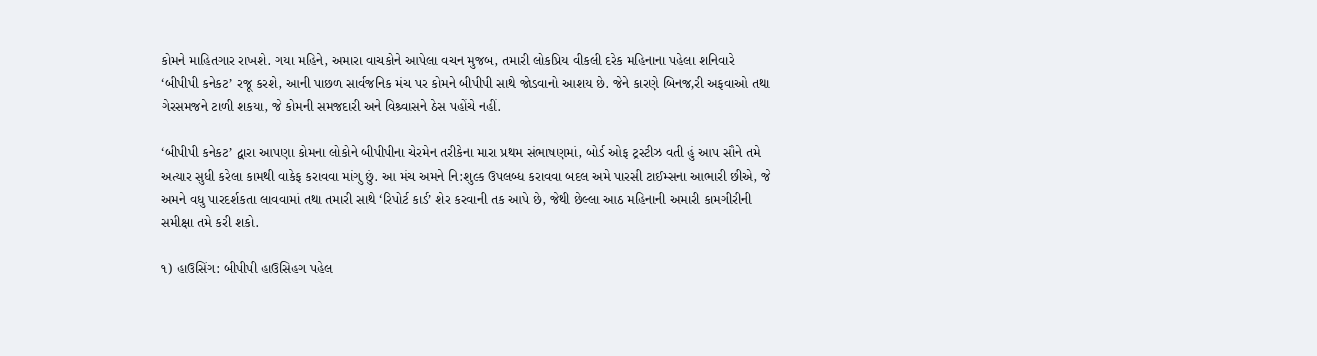કોમને માહિતગાર રાખશે. ગયા મહિને, અમારા વાચકોને આપેલા વચન મુજબ, તમારી લોકપ્રિય વીકલી દરેક મહિનાના પહેલા શનિવારે ‘બીપીપી કનેકટ’ રજૂ કરશે, આની પાછળ સાર્વજનિક મંચ પર કોમને બીપીપી સાથે જોડવાનો આશય છે. જેને કારણે બિનજ‚રી અફવાઓ તથા ગેરસમજને ટાળી શકયા, જે કોમની સમજદારી અને વિશ્ર્વાસને ઠેસ પહોંચે નહીં.

‘બીપીપી કનેકટ’ દ્વારા આપણા કોમના લોકોને બીપીપીના ચેરમેન તરીકેના મારા પ્રથમ સંભાષણમાં, બોર્ડ ઓફ ટ્રસ્ટીઝ વતી હું આપ સૌને તમે અત્યાર સુધી કરેલા કામથી વાકેફ કરાવવા માંગુ છું. આ મંચ અમને નિ:શુલ્ક ઉપલબ્ધ કરાવવા બદલ અમે પારસી ટાઈમ્સના આભારી છીએ, જે અમને વધુ પારદર્શકતા લાવવામાં તથા તમારી સાથે ‘રિપોર્ટ કાર્ડ’ શેર કરવાની તક આપે છે, જેથી છેલ્લા આઠ મહિનાની અમારી કામગીરીની સમીક્ષા તમે કરી શકો.

૧) હાઉસિંગ: બીપીપી હાઉસિહગ પહેલ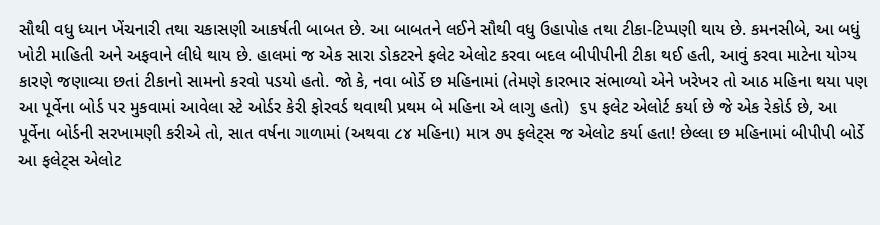સૌથી વધુ ધ્યાન ખેંચનારી તથા ચકાસણી આકર્ષતી બાબત છે. આ બાબતને લઈને સૌથી વધુ ઉહાપોહ તથા ટીકા-ટિપ્પણી થાય છે. કમનસીબે, આ બધું ખોટી માહિતી અને અફવાને લીધે થાય છે. હાલમાં જ એક સારા ડોકટરને ફલેટ એલોટ કરવા બદલ બીપીપીની ટીકા થઈ હતી, આવું કરવા માટેના યોગ્ય કારણે જણાવ્યા છતાં ટીકાનો સામનો કરવો પડયો હતો. જો કે, નવા બોર્ડે છ મહિનામાં (તેમણે કારભાર સંભાળ્યો એને ખરેખર તો આઠ મહિના થયા પણ આ પૂર્વેના બોર્ડ પર મુકવામાં આવેલા સ્ટે ઓર્ડર કેરી ફોરવર્ડ થવાથી પ્રથમ બે મહિના એ લાગુ હતો)  ૬૫ ફલેટ એલોર્ટ કર્યા છે જે એક રેકોર્ડ છે, આ પૂર્વેના બોર્ડની સરખામણી કરીએ તો, સાત વર્ષના ગાળામાં (અથવા ૮૪ મહિના) માત્ર ૭૫ ફલેટ્સ જ એલોટ કર્યા હતા! છેલ્લા છ મહિનામાં બીપીપી બોર્ડે આ ફલેટ્સ એલોટ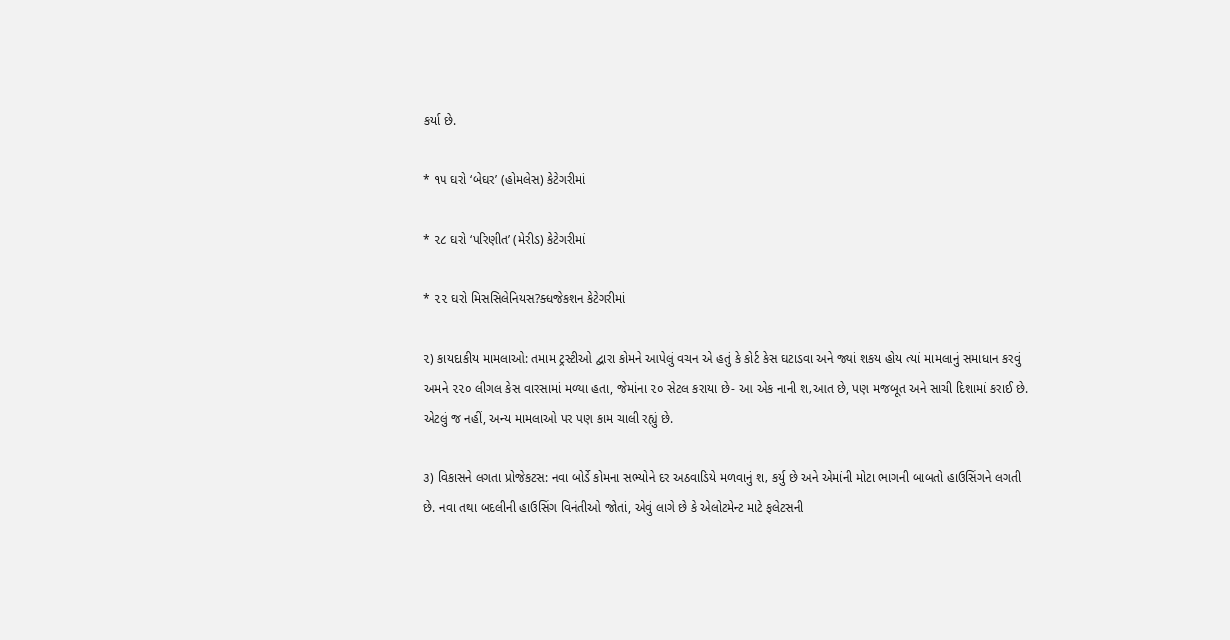કર્યા છે.

* ૧૫ ઘરો ‘બેઘર’ (હોમલેસ) કેટેગરીમાં

* ૨૮ ઘરો ‘પરિણીત’ (મેરીડ) કેટેગરીમાં

* ૨૨ ઘરો મિસસિલેનિયસ?ક્ધજેકશન કેટેગરીમાં

૨) કાયદાકીય મામલાઓ: તમામ ટ્રસ્ટીઓ દ્વારા કોમને આપેલું વચન એ હતું કે કોર્ટ કેસ ઘટાડવા અને જ્યાં શકય હોય ત્યાં મામલાનું સમાધાન કરવું અમને ૨૨૦ લીગલ કેસ વારસામાં મળ્યા હતા, જેમાંના ૨૦ સેટલ કરાયા છે- આ એક નાની શ‚આત છે, પણ મજબૂત અને સાચી દિશામાં કરાઈ છે. એટલું જ નહીં, અન્ય મામલાઓ પર પણ કામ ચાલી રહ્યું છે.

૩) વિકાસને લગતા પ્રોજેકટસ: નવા બોર્ડે કોમના સભ્યોને દર અઠવાડિયે મળવાનું શ‚ કર્યુ છે અને એમાંની મોટા ભાગની બાબતો હાઉસિંગને લગતી છે. નવા તથા બદલીની હાઉસિંગ વિનંતીઓ જોતાં, એવું લાગે છે કે એલોટમેન્ટ માટે ફલેટસની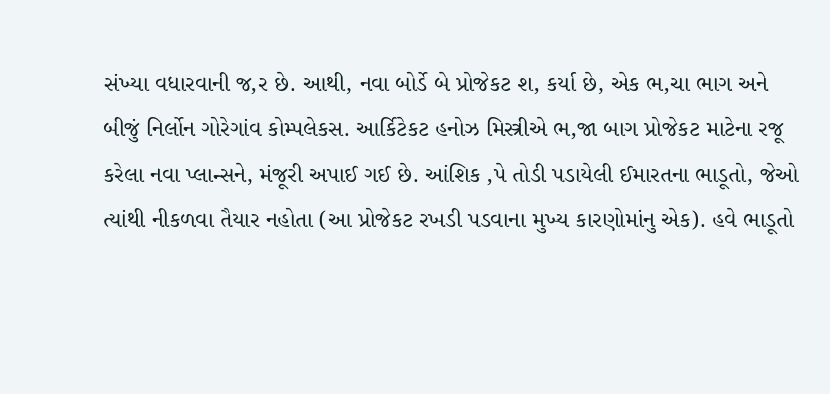સંખ્યા વધારવાની જ‚ર છે. આથી, નવા બોર્ડે બે પ્રોજેકટ શ‚ કર્યા છે, એક ભ‚ચા ભાગ અને બીજું નિર્લોન ગોરેગાંવ કોમ્પલેકસ. આર્કિટેકટ હનોઝ મિસ્ત્રીએ ભ‚જા બાગ પ્રોજેકટ માટેના રજૂ કરેલા નવા પ્લાન્સને, મંજૂરી અપાઈ ગઈ છે. આંશિક ‚પે તોડી પડાયેલી ઈમારતના ભાડૂતો, જેઓ ત્યાંથી નીકળવા તૈયાર નહોતા (આ પ્રોજેકટ રખડી પડવાના મુખ્ય કારણોમાંનુ એક). હવે ભાડૂતો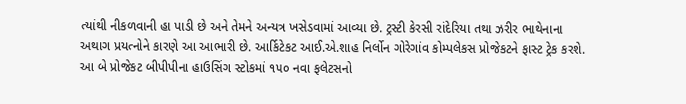ત્યાંથી નીકળવાની હા પાડી છે અને તેમને અન્યત્ર ખસેડવામાં આવ્યા છે. ટ્રસ્ટી કેરસી રાંદેરિયા તથા ઝરીર ભાથેનાના અથાગ પ્રયત્નોને કારણે આ આભારી છે. આર્કિટેકટ આઈ.એ.શાહ નિર્લોન ગોરેગાંવ કોમ્પલેકસ પ્રોજેકટને ફાસ્ટ ટ્રેક કરશે. આ બે પ્રોજેકટ બીપીપીના હાઉસિંગ સ્ટોકમાં ૧૫૦ નવા ફલેટસનો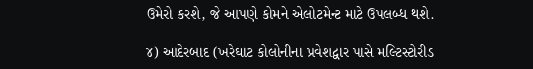ઉમેરો કરશે, જે આપણે કોમને એલોટમેન્ટ માટે ઉપલબ્ધ થશે.

૪) આદેરબાદ (ખરેઘાટ કોલોનીના પ્રવેશદ્વાર પાસે મલ્ટિસ્ટોરીડ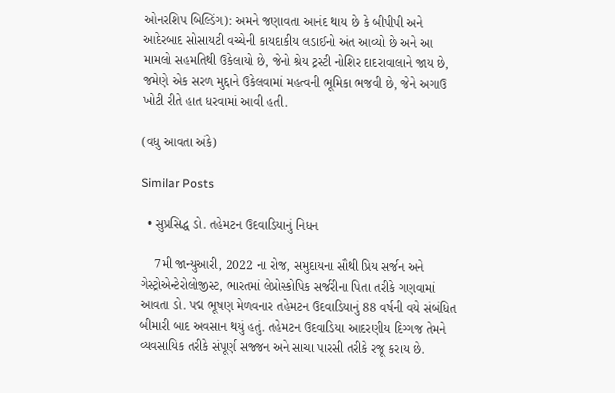ઓનરશિપ બિલ્ડિંગ): અમને જણાવતા આનંદ થાય છે કે બીપીપી અને આદેરબાદ સોસાયટી વચ્ચેની કાયદાકીય લડાઈનો અંત આવ્યો છે અને આ મામલો સહમતિથી ઉકેલાયો છે, જેનો શ્રેય ટ્રસ્ટી નોશિર દાદરાવાલાને જાય છે, જમેણે એક સરળ મુદ્દાને ઉકેલવામાં મહત્વની ભૂમિકા ભજવી છે, જેને અગાઉ ખોટી રીતે હાત ધરવામાં આવી હતી.

(વધુ આવતા અંકે)

Similar Posts

  • સુપ્રસિદ્ધ ડો. તહેમટન ઉદવાડિયાનું નિધન

    7મી જાન્યુઆરી, 2022 ના રોજ, સમુદાયના સૌથી પ્રિય સર્જન અને ગેસ્ટ્રોએન્ટેરોલોજીસ્ટ, ભારતમાં લેપ્રોસ્કોપિક સર્જરીના પિતા તરીકે ગણવામાં આવતા ડો. પદ્મ ભૂષણ મેળવનાર તહેમટન ઉદવાડિયાનું 88 વર્ષની વયે સંબંધિત બીમારી બાદ અવસાન થયું હતું. તહેમટન ઉદવાડિયા આદરણીય દિગ્ગજ તેમને વ્યવસાયિક તરીકે સંપૂર્ણ સજ્જન અને સાચા પારસી તરીકે રજૂ કરાય છે.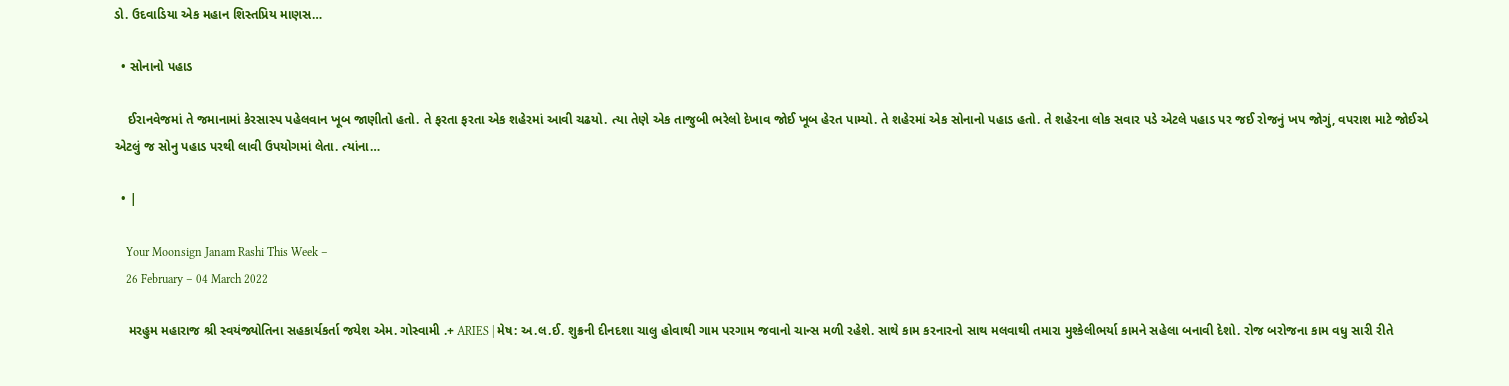ડો. ઉદવાડિયા એક મહાન શિસ્તપ્રિય માણસ…

  • સોનાનો પહાડ

    ઈરાનવેજમાં તે જમાનામાં કેરસાસ્પ પહેલવાન ખૂબ જાણીતો હતો. તે ફરતા ફરતા એક શહેરમાં આવી ચઢયો. ત્યા તેણે એક તાજુબી ભરેલો દેખાવ જોઈ ખૂબ હેરત પામ્યો. તે શહેરમાં એક સોનાનો પહાડ હતો. તે શહેરના લોક સવાર પડે એટલે પહાડ પર જઈ રોજનું ખપ જોગું, વપરાશ માટે જોઈએ એટલું જ સોનુ પહાડ પરથી લાવી ઉપયોગમાં લેતા. ત્યાંના…

  • |

    Your Moonsign Janam Rashi This Week –
    26 February – 04 March 2022

    મરહુમ મહારાજ શ્રી સ્વયંજ્યોતિના સહકાર્યકર્તા જયેશ એમ. ગોસ્વામી .+ ARIES | મેષ: અ.લ.ઈ. શુક્રની દીનદશા ચાલુ હોવાથી ગામ પરગામ જવાનો ચાન્સ મળી રહેશે. સાથે કામ કરનારનો સાથ મલવાથી તમારા મુશ્કેલીભર્યા કામને સહેલા બનાવી દેશો. રોજ બરોજના કામ વધુ સારી રીતે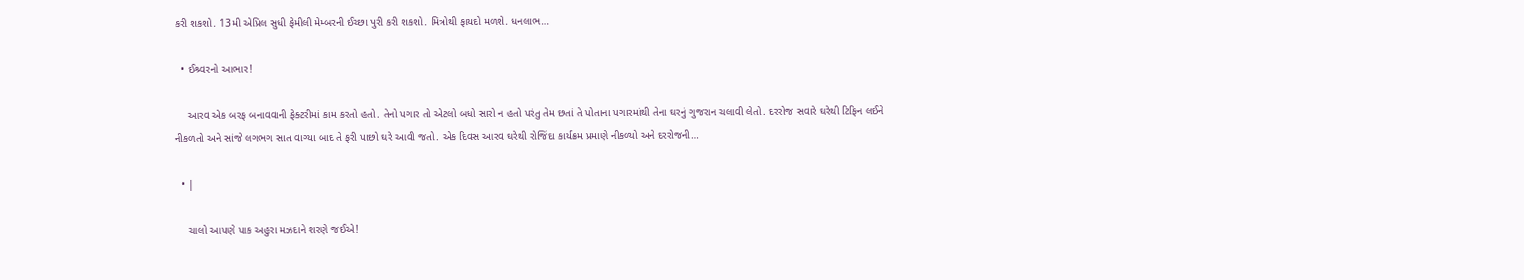કરી શકશો. 13મી એપ્રિલ સુધી ફેમીલી મેમ્બરની ઈચ્છા પુરી કરી શકશો. મિત્રોથી ફાયદો મળશે. ધનલાભ…

  • ઈશ્ર્વરનો આભાર!

    આરવ એક બરફ બનાવવાની ફેક્ટરીમાં કામ કરતો હતો. તેનો પગાર તો એટલો બધો સારો ન હતો પરંતુ તેમ છતાં તે પોતાના પગારમાંથી તેના ઘરનું ગુજરાન ચલાવી લેતો. દરરોજ સવારે ઘરેથી ટિફિન લઈને નીકળતો અને સાંજે લગભગ સાત વાગ્યા બાદ તે ફરી પાછો ઘરે આવી જતો. એક દિવસ આરવ ઘરેથી રોજિંદા કાર્યક્રમ પ્રમાણે નીકળ્યો અને દરરોજની…

  • |

    ચાલો આપણે પાક અહુરા મઝદાને શરણે જઈએ!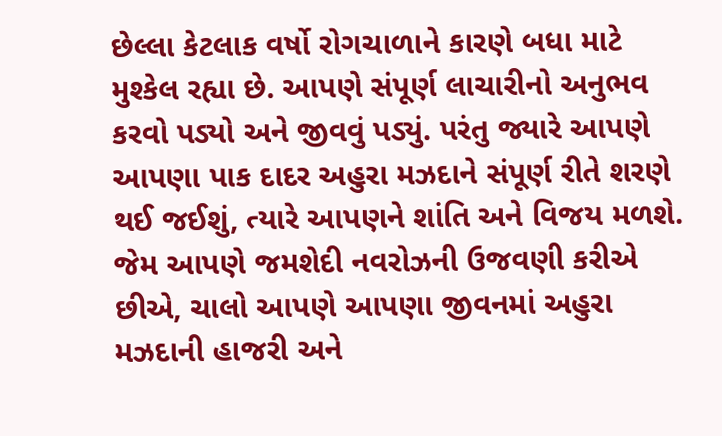છેલ્લા કેટલાક વર્ષો રોગચાળાને કારણે બધા માટે મુશ્કેલ રહ્યા છે. આપણે સંપૂર્ણ લાચારીનો અનુભવ કરવો પડ્યો અને જીવવું પડ્યું. પરંતુ જ્યારે આપણે આપણા પાક દાદર અહુરા મઝદાને સંપૂર્ણ રીતે શરણે થઈ જઈશું, ત્યારે આપણને શાંતિ અને વિજય મળશે. જેમ આપણે જમશેદી નવરોઝની ઉજવણી કરીએ છીએ, ચાલો આપણે આપણા જીવનમાં અહુરા મઝદાની હાજરી અને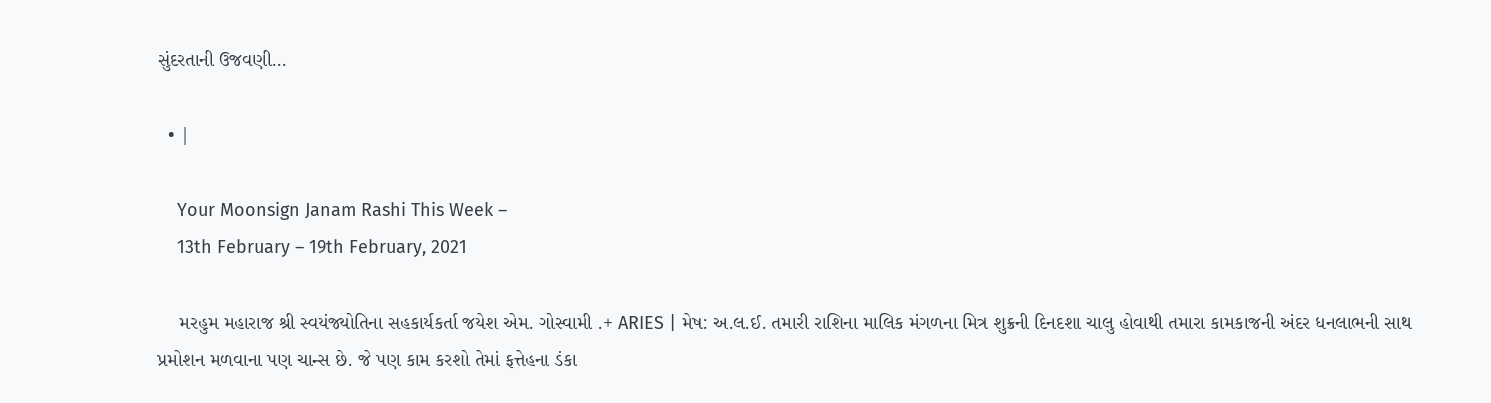સુંદરતાની ઉજવણી…

  • |

    Your Moonsign Janam Rashi This Week –
    13th February – 19th February, 2021

    મરહુમ મહારાજ શ્રી સ્વયંજ્યોતિના સહકાર્યકર્તા જયેશ એમ. ગોસ્વામી .+ ARIES | મેષ: અ.લ.ઈ. તમારી રાશિના માલિક મંગળના મિત્ર શુક્રની દિનદશા ચાલુ હોવાથી તમારા કામકાજની અંદર ધનલાભની સાથ પ્રમોશન મળવાના પણ ચાન્સ છે. જે પણ કામ કરશો તેમાં ફત્તેહના ડંકા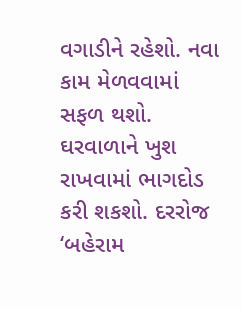વગાડીને રહેશો. નવા કામ મેળવવામાં સફળ થશો. ઘરવાળાને ખુશ રાખવામાં ભાગદોડ કરી શકશો. દરરોજ ‘બહેરામ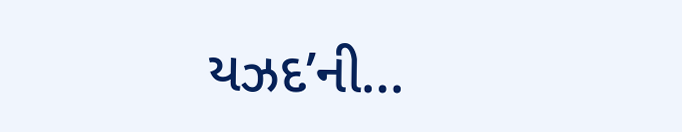યઝદ’ની…